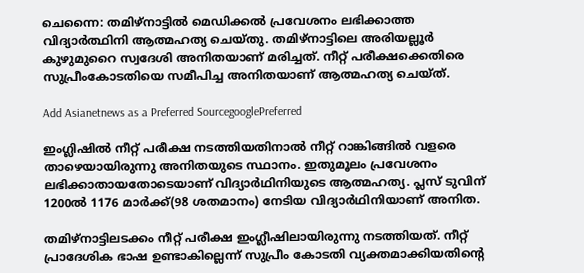ചെന്നൈ: തമിഴ്‌നാട്ടില്‍ മെഡിക്കല്‍ പ്രവേശനം ലഭിക്കാത്ത വിദ്യാര്‍ത്ഥിനി ആത്മഹത്യ ചെയ്തു. തമിഴ്‌നാട്ടിലെ അരിയല്ലൂര്‍ കുഴുമുറൈ സ്വദേശി അനിതയാണ് മരിച്ചത്. നീറ്റ് പരീക്ഷക്കെതിരെ സുപ്രീംകോടതിയെ സമീപിച്ച അനിതയാണ് ആത്മഹത്യ ചെയ്ത്.

Add Asianetnews as a Preferred SourcegooglePreferred

ഇംഗ്ലിഷില്‍ നീറ്റ് പരീക്ഷ നടത്തിയതിനാല്‍ നീറ്റ് റാങ്കിങ്ങില്‍ വളരെ താഴെയായിരുന്നു അനിതയുടെ സ്ഥാനം. ഇതുമൂലം പ്രവേശനം ലഭിക്കാതായതോടെയാണ് വിദ്യാര്‍ഥിനിയുടെ ആത്മഹത്യ. പ്ലസ് ടുവിന് 1200ല്‍ 1176 മാര്‍ക്ക്(98 ശതമാനം) നേടിയ വിദ്യാര്‍ഥിനിയാണ് അനിത.

തമിഴ്‌നാട്ടിലടക്കം നീറ്റ് പരീക്ഷ ഇംഗ്ലീഷിലായിരുന്നു നടത്തിയത്. നീറ്റ് പ്രാദേശിക ഭാഷ ഉണ്ടാകില്ലെന്ന് സുപ്രീം കോടതി വ്യക്തമാക്കിയതിന്റെ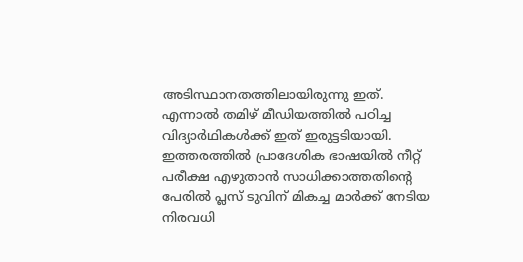അടിസ്ഥാനതത്തിലായിരുന്നു ഇത്. എന്നാല്‍ തമിഴ് മീഡിയത്തില്‍ പഠിച്ച വിദ്യാര്‍ഥികള്‍ക്ക് ഇത് ഇരുട്ടടിയായി. ഇത്തരത്തില്‍ പ്രാദേശിക ഭാഷയില്‍ നീറ്റ് പരീക്ഷ എഴുതാന്‍ സാധിക്കാത്തതിന്റെ പേരില്‍ പ്ലസ് ടുവിന് മികച്ച മാര്‍ക്ക് നേടിയ നിരവധി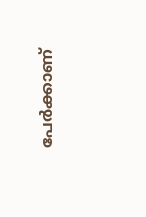പേര്‍ക്കാണ്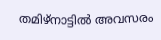തമിഴ്‌നാട്ടില്‍ അവസരം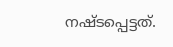നഷ്ടപ്പെട്ടത്.